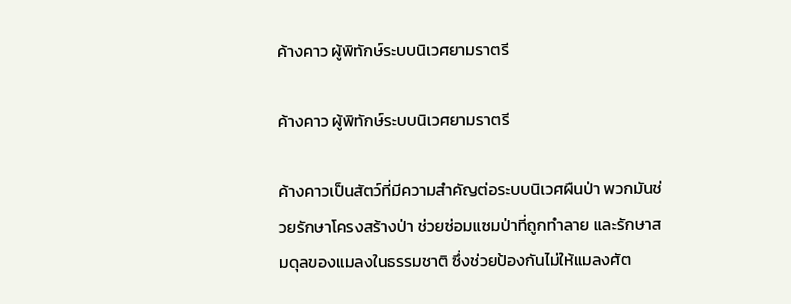ค้างคาว ผู้พิทักษ์ระบบนิเวศยามราตรี

ค้างคาว ผู้พิทักษ์ระบบนิเวศยามราตรี

ค้างคาวเป็นสัตว์ที่มีความสำคัญต่อระบบนิเวศผืนป่า พวกมันช่วยรักษาโครงสร้างป่า ช่วยซ่อมแซมป่าที่ถูกทำลาย และรักษาสมดุลของแมลงในธรรมชาติ ซึ่งช่วยป้องกันไม่ให้แมลงศัต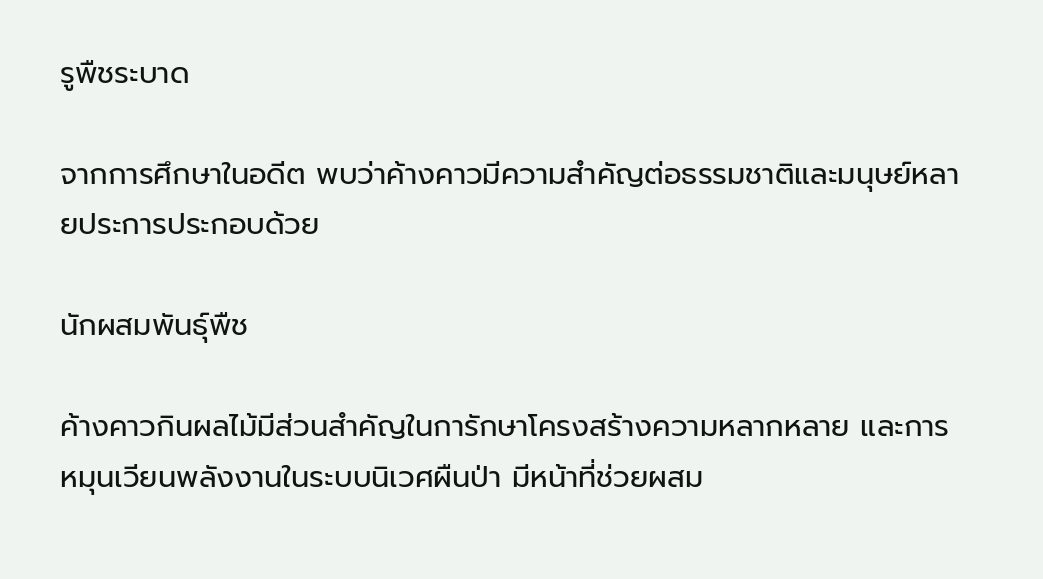รูพืชระบาด

จากการศึกษาในอดีต พบว่าค้างคาวมีความสำคัญต่อธรรมชาติและมนุษย์หลายประการประกอบด้วย

นักผสมพันธุ์พืช

ค้างคาวกินผลไม้มีส่วนสำคัญในการักษาโครงสร้างความหลากหลาย และการหมุนเวียนพลังงานในระบบนิเวศผืนป่า มีหน้าที่ช่วยผสม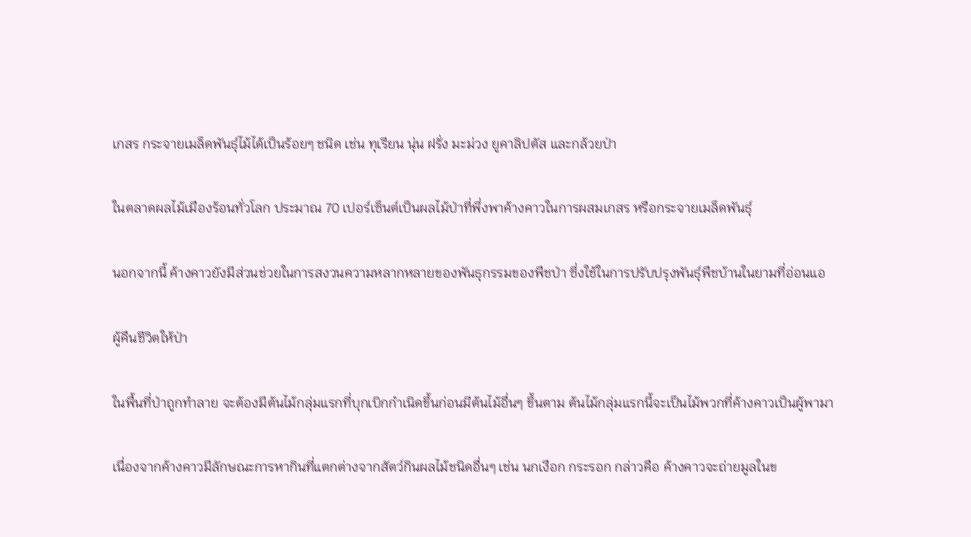เกสร กระจายเมล็ดพันธุ์ไม้ได้เป็นร้อยๆ ชนิด เช่น ทุเรียน นุ่น ฝรั่ง มะม่วง ยูคาลิปตัส และกล้วยป่า

ในตลาดผลไม้เมืองร้อนทั่วโลก ประมาณ 70 เปอร์เซ็นต์เป็นผลไม้ป่าที่พึ่งพาค้างคาวในการผสมเกสร หรือกระจายเมล็ดพันธุ์

นอกจากนี้ ค้างคาวยังมีส่วนช่วยในการสงวนความหลากหลายของพันธุกรรมของพืชป่า ซึ่งใช้ในการปรับปรุงพันธุ์พืชบ้านในยามที่อ่อนแอ

ผู้คืนชีวิตให้ป่า

ในพื้นที่ป่าถูกทำลาย จะต้องมีต้นไม้กลุ่มแรกที่บุกเบิกกำเนิดขึ้นก่อนมีต้นไม้อื่นๆ ขึ้นตาม ต้นไม้กลุ่มแรกนี้จะเป็นไม้พวกที่ค้างคาวเป็นผู้พามา

เนื่องจากค้างคาวมีลักษณะการหากินที่แตกต่างจากสัตว์กินผลไม้ชนิดอื่นๆ เช่น นกเงือก กระรอก กล่าวคือ ค้างคาวจะถ่ายมูลในข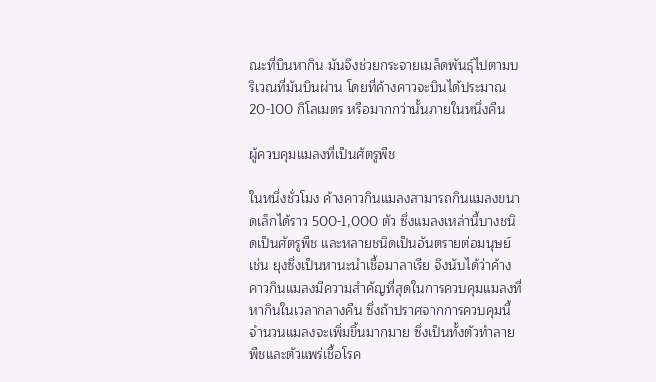ณะที่บินหากิน มันจึงช่วยกระจายเมล็ดพันธุ์ไปตามบริเวณที่มันบินผ่าน โดยที่ค้างคาวจะบินได้ประมาณ 20-100 กิโลเมตร หรือมากกว่านั้นภายในหนึ่งคืน

ผู้ควบคุมแมลงที่เป็นศัตรูพืช

ในหนึ่งชั่วโมง ค้างคาวกินแมลงสามารถกินแมลงขนาดเล็กได้ราว 500-1,000 ตัว ซึ่งแมลงเหล่านี้บางชนิดเป็นศัตรูพืช และหลายชนิดเป็นอันตรายต่อมนุษย์ เช่น ยุงซึ่งเป็นหานะนำเชื้อมาลาเรีย จึงนับได้ว่าค้างคาวกินแมลงมีความสำคัญที่สุดในการควบคุมแมลงที่หากินในเวลากลางคืน ซึ่งถ้าปราศจากการควบคุมนี้ จำนวนแมลงจะเพิ่มขึ้นมากมาย ซึ่งเป็นทั้งตัวทำลายพืชและตัวแพร่เชื้อโรค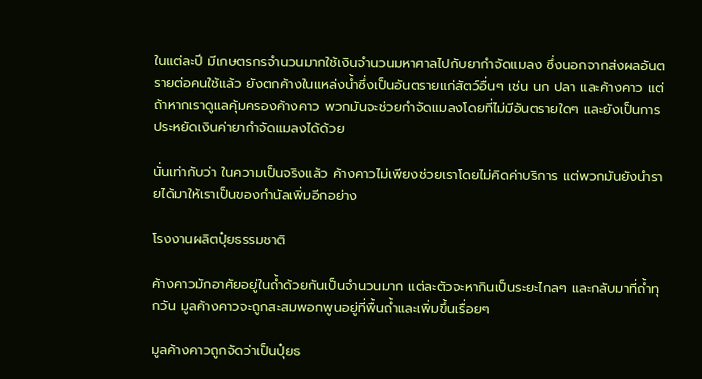ในแต่ละปี มีเกษตรกรจำนวนมากใช้เงินจำนวนมหาศาลไปกับยากำจัดแมลง ซึ่งนอกจากส่งผลอันตรายต่อคนใช้แล้ว ยังตกค้างในแหล่งน้ำซึ่งเป็นอันตรายแก่สัตว์อื่นๆ เช่น นก ปลา และค้างคาว แต่ถ้าหากเราดูแลคุ้มครองค้างคาว พวกมันจะช่วยกำจัดแมลงโดยที่ไม่มีอันตรายใดๆ และยังเป็นการประหยัดเงินค่ายากำจัดแมลงได้ด้วย

นั่นเท่ากับว่า ในความเป็นจริงแล้ว ค้างคาวไม่เพียงช่วยเราโดยไม่คิดค่าบริการ แต่พวกมันยังนำรายได้มาให้เราเป็นของกำนัลเพิ่มอีกอย่าง

โรงงานผลิตปุ๋ยธรรมชาติ

ค้างคาวมักอาศัยอยู่ในถ้ำด้วยกันเป็นจำนวนมาก แต่ละตัวจะหากินเป็นระยะไกลๆ และกลับมาที่ถ้ำทุกวัน มูลค้างคาวจะถูกสะสมพอกพูนอยู่ที่พื้นถ้ำและเพิ่มขึ้นเรื่อยๆ

มูลค้างคาวถูกจัดว่าเป็นปุ๋ยธ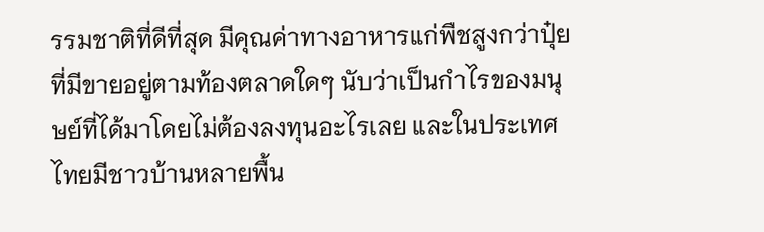รรมชาติที่ดีที่สุด มีคุณค่าทางอาหารแก่พืชสูงกว่าปุ๋ยที่มีขายอยู่ตามท้องตลาดใดๆ นับว่าเป็นกำไรของมนุษย์ที่ได้มาโดยไม่ต้องลงทุนอะไรเลย และในประเทศไทยมีชาวบ้านหลายพื้น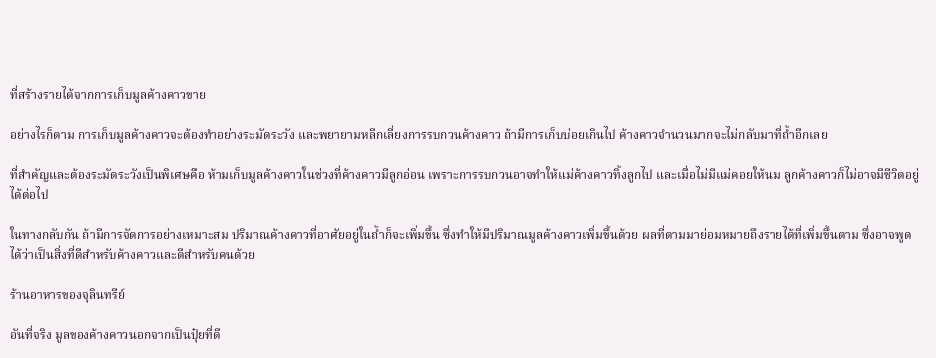ที่สร้างรายได้จากการเก็บมูลค้างคาวขาย

อย่างไรก็ตาม การเก็บมูลค้างคาวจะต้องทำอย่างระมัดระวัง และพยายามหลีกเลี่ยงการรบกวนค้างคาว ถ้ามีการเก็บบ่อยเกินไป ค้างคาวจำนวนมากจะไม่กลับมาที่ถ้ำอีกเลย

ที่สำคัญและต้องระมัดระวังเป็นพิเศษคือ ห้ามเก็บมูลค้างคาวในช่วงที่ค้างคาวมีลูกอ่อน เพราะการรบกวนอาจทำให้แม่ค้างคาวทิ้งลูกไป และเมื่อไม่มีแม่คอยให้นม ลูกค้างคาวก็ไม่อาจมีชีวิตอยู่ได้ต่อไป

ในทางกลับกัน ถ้ามีการจัดการอย่างเหมาะสม ปริมาณค้างคาวที่อาศัยอยู่ในถ้ำก็จะเพิ่มขึ้น ซึ่งทำให้มีปริมาณมูลค้างคาวเพิ่มขึ้นด้วย ผลที่ตามมาย่อมหมายถึงรายได้ที่เพิ่มขึ้นตาม ซึ่งอาจพูดได้ว่าเป็นสิ่งที่ดีสำหรับค้างคาวและดีสำหรับคนด้วย

ร้านอาหารของจุลินทรีย์

อันที่จริง มูลของค้างคาวนอกจากเป็นปุ๋ยที่ดี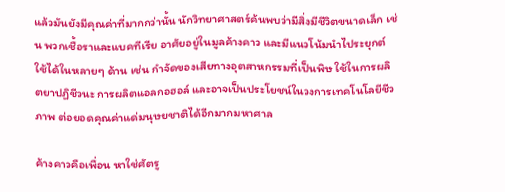แล้วมันยังมีคุณค่าที่มากกว่านั้น นักวิทยาศาสตร์ค้นพบว่ามีสิ่งมีชีวิตขนาดเล็ก เช่น พวกเชื้อราและแบคทีเรีย อาศัยอยู่ในมูลค้างคาว และมีแนวโน้มนำไประยุกต์ใช้ได้ในหลายๆ ด้าน เช่น กำจัดของเสียทางอุตสาหกรรมที่เป็นพิษ ใช้ในการผลิตยาปฏิชีวนะ การผลิตแอลกอฮอล์ และอาจเป็นประโยชน์ในวงการเทคโนโลยีชีวภาพ ต่อยอดคุณค่าแด่มนุษยชาติได้อีกมากมหาศาล

ค้างคาวคือเพื่อน หาใช่ศัตรู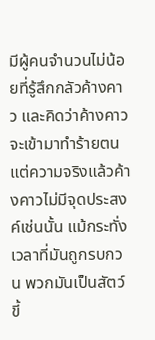มีผู้คนจำนวนไม่น้อยที่รู้สึกกลัวค้างคาว และคิดว่าค้างคาวจะเข้ามาทำร้ายตน แต่ความจริงแล้วค้างคาวไม่มีจุดประสงค์เช่นนั้น แม้กระทั่งเวลาที่มันถูกรบกวน พวกมันเป็นสัตว์ขี้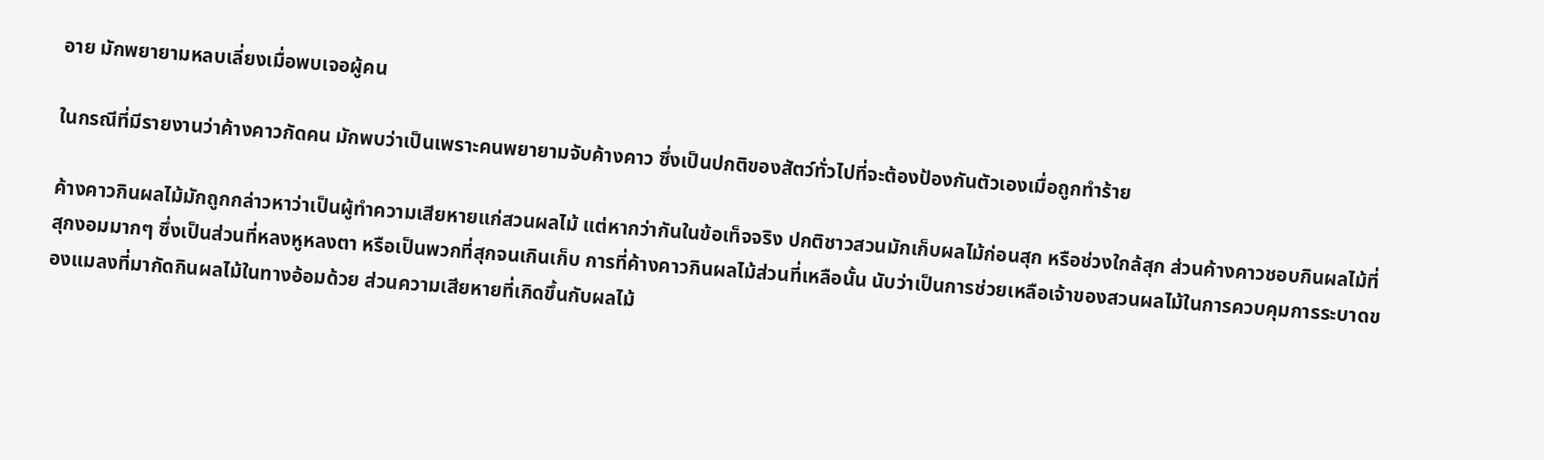อาย มักพยายามหลบเลี่ยงเมื่อพบเจอผู้คน

ในกรณีที่มีรายงานว่าค้างคาวกัดคน มักพบว่าเป็นเพราะคนพยายามจับค้างคาว ซึ่งเป็นปกติของสัตว์ทั่วไปที่จะต้องป้องกันตัวเองเมื่อถูกทำร้าย

ค้างคาวกินผลไม้มักถูกกล่าวหาว่าเป็นผู้ทำความเสียหายแก่สวนผลไม้ แต่หากว่ากันในข้อเท็จจริง ปกติชาวสวนมักเก็บผลไม้ก่อนสุก หรือช่วงใกล้สุก ส่วนค้างคาวชอบกินผลไม้ที่สุกงอมมากๆ ซึ่งเป็นส่วนที่หลงหูหลงตา หรือเป็นพวกที่สุกจนเกินเก็บ การที่ค้างคาวกินผลไม้ส่วนที่เหลือนั้น นับว่าเป็นการช่วยเหลือเจ้าของสวนผลไม้ในการควบคุมการระบาดของแมลงที่มากัดกินผลไม้ในทางอ้อมด้วย ส่วนความเสียหายที่เกิดขึ้นกับผลไม้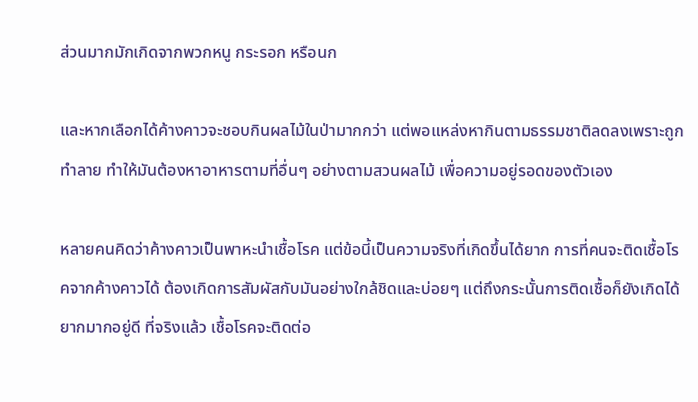ส่วนมากมักเกิดจากพวกหนู กระรอก หรือนก

และหากเลือกได้ค้างคาวจะชอบกินผลไม้ในป่ามากกว่า แต่พอแหล่งหากินตามธรรมชาติลดลงเพราะถูกทำลาย ทำให้มันต้องหาอาหารตามที่อื่นๆ อย่างตามสวนผลไม้ เพื่อความอยู่รอดของตัวเอง

หลายคนคิดว่าค้างคาวเป็นพาหะนำเชื้อโรค แต่ข้อนี้เป็นความจริงที่เกิดขึ้นได้ยาก การที่คนจะติดเชื้อโรคจากค้างคาวได้ ต้องเกิดการสัมผัสกับมันอย่างใกล้ชิดและบ่อยๆ แต่ถึงกระนั้นการติดเชื้อก็ยังเกิดได้ยากมากอยู่ดี ที่จริงแล้ว เชื้อโรคจะติดต่อ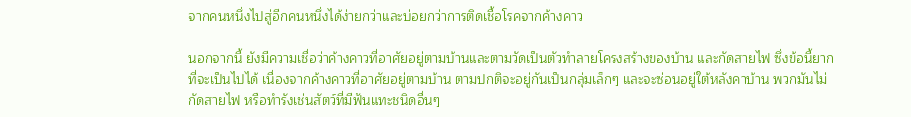จากคนหนึ่งไปสู่อีกคนหนึ่งได้ง่ายกว่าและบ่อยกว่าการติดเชื้อโรคจากค้างคาว

นอกจากนี้ ยังมีความเชื่อว่าค้างคาวที่อาศัยอยู่ตามบ้านและตามวัดเป็นตัวทำลายโครงสร้างของบ้าน และกัดสายไฟ ซึ่งข้อนี้ยากที่จะเป็นไปได้ เนื่องจากค้างคาวที่อาศัยอยู่ตามบ้าน ตามปกติจะอยู่กันเป็นกลุ่มเล็กๆ และจะซ่อนอยู่ใต้หลังคาบ้าน พวกมันไม่กัดสายไฟ หรือทำรังเช่นสัตว์ที่มีฟันแทะชนิดอื่นๆ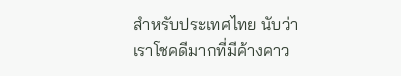สำหรับประเทศไทย นับว่าเราโชคดีมากที่มีค้างคาว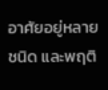อาศัยอยู่หลายชนิด และพฤติ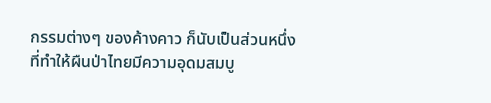กรรมต่างๆ ของค้างคาว ก็นับเป็นส่วนหนึ่งที่ทำให้ผืนป่าไทยมีความอุดมสมบู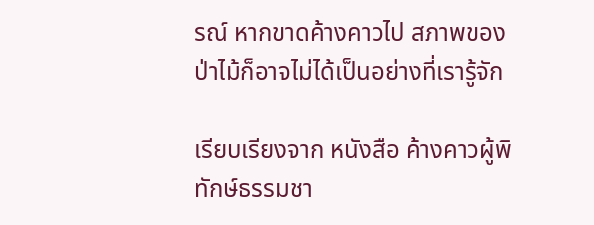รณ์ หากขาดค้างคาวไป สภาพของป่าไม้ก็อาจไม่ได้เป็นอย่างที่เรารู้จัก

เรียบเรียงจาก หนังสือ ค้างคาวผู้พิทักษ์ธรรมชา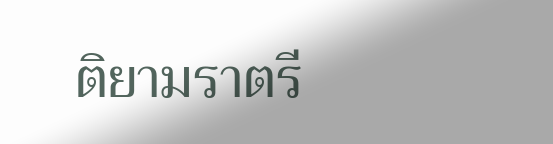ติยามราตรี